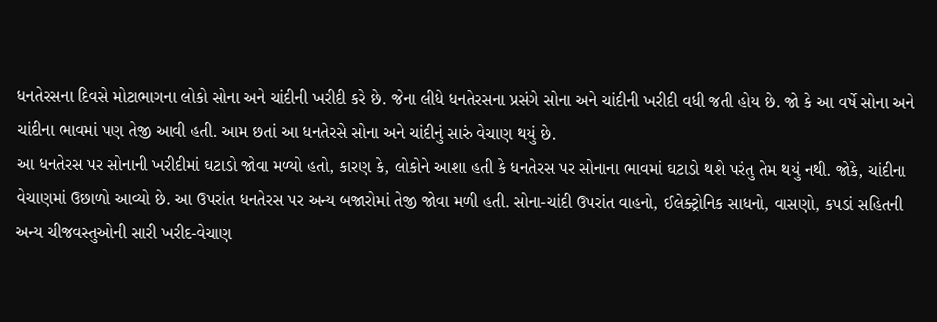ધનતેરસના દિવસે મોટાભાગના લોકો સોના અને ચાંદીની ખરીદી કરે છે. જેના લીધે ધનતેરસના પ્રસંગે સોના અને ચાંદીની ખરીદી વધી જતી હોય છે. જો કે આ વર્ષે સોના અને ચાંદીના ભાવમાં પણ તેજી આવી હતી. આમ છતાં આ ધનતેરસે સોના અને ચાંદીનું સારું વેચાણ થયું છે.
આ ધનતેરસ પર સોનાની ખરીદીમાં ઘટાડો જોવા મળ્યો હતો, કારણ કે, લોકોને આશા હતી કે ધનતેરસ પર સોનાના ભાવમાં ઘટાડો થશે પરંતુ તેમ થયું નથી. જોકે, ચાંદીના વેચાણમાં ઉછાળો આવ્યો છે. આ ઉપરાંત ધનતેરસ પર અન્ય બજારોમાં તેજી જોવા મળી હતી. સોના-ચાંદી ઉપરાંત વાહનો, ઈલેક્ટ્રોનિક સાધનો, વાસણો, કપડાં સહિતની અન્ય ચીજવસ્તુઓની સારી ખરીદ-વેચાણ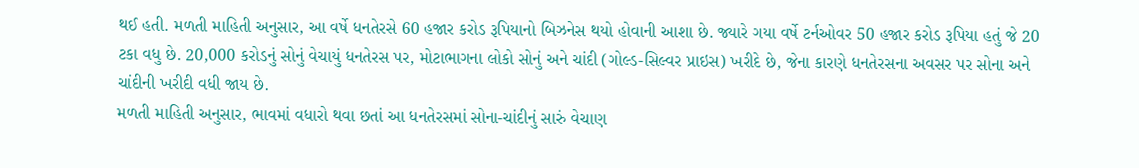થઈ હતી. મળતી માહિતી અનુસાર, આ વર્ષે ધનતેરસે 60 હજાર કરોડ રૂપિયાનો બિઝનેસ થયો હોવાની આશા છે. જ્યારે ગયા વર્ષે ટર્નઓવર 50 હજાર કરોડ રૂપિયા હતું જે 20 ટકા વધુ છે. 20,000 કરોડનું સોનું વેચાયું ધનતેરસ પર, મોટાભાગના લોકો સોનું અને ચાંદી (ગોલ્ડ-સિલ્વર પ્રાઇસ) ખરીદે છે, જેના કારણે ધનતેરસના અવસર પર સોના અને ચાંદીની ખરીદી વધી જાય છે.
મળતી માહિતી અનુસાર, ભાવમાં વધારો થવા છતાં આ ધનતેરસમાં સોના-ચાંદીનું સારું વેચાણ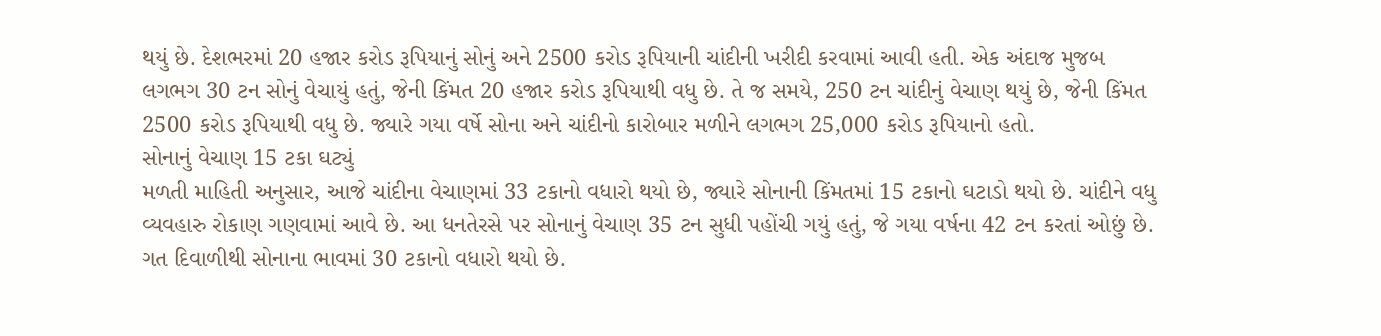થયું છે. દેશભરમાં 20 હજાર કરોડ રૂપિયાનું સોનું અને 2500 કરોડ રૂપિયાની ચાંદીની ખરીદી કરવામાં આવી હતી. એક અંદાજ મુજબ લગભગ 30 ટન સોનું વેચાયું હતું, જેની કિંમત 20 હજાર કરોડ રૂપિયાથી વધુ છે. તે જ સમયે, 250 ટન ચાંદીનું વેચાણ થયું છે, જેની કિંમત 2500 કરોડ રૂપિયાથી વધુ છે. જ્યારે ગયા વર્ષે સોના અને ચાંદીનો કારોબાર મળીને લગભગ 25,000 કરોડ રૂપિયાનો હતો.
સોનાનું વેચાણ 15 ટકા ઘટ્યું
મળતી માહિતી અનુસાર, આજે ચાંદીના વેચાણમાં 33 ટકાનો વધારો થયો છે, જ્યારે સોનાની કિંમતમાં 15 ટકાનો ઘટાડો થયો છે. ચાંદીને વધુ વ્યવહારુ રોકાણ ગણવામાં આવે છે. આ ધનતેરસે પર સોનાનું વેચાણ 35 ટન સુધી પહોંચી ગયું હતું, જે ગયા વર્ષના 42 ટન કરતાં ઓછું છે. ગત દિવાળીથી સોનાના ભાવમાં 30 ટકાનો વધારો થયો છે.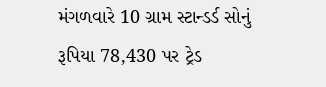મંગળવારે 10 ગ્રામ સ્ટાન્ડર્ડ સોનું રૂપિયા 78,430 પર ટ્રેડ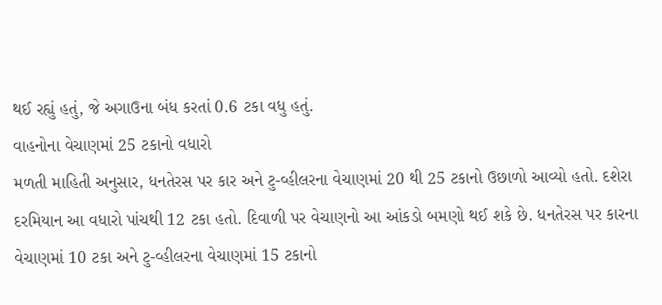થઈ રહ્યું હતું, જે અગાઉના બંધ કરતાં 0.6 ટકા વધુ હતું.
વાહનોના વેચાણમાં 25 ટકાનો વધારો
મળતી માહિતી અનુસાર, ધનતેરસ પર કાર અને ટુ-વ્હીલરના વેચાણમાં 20 થી 25 ટકાનો ઉછાળો આવ્યો હતો. દશેરા દરમિયાન આ વધારો પાંચથી 12 ટકા હતો. દિવાળી પર વેચાણનો આ આંકડો બમણો થઈ શકે છે. ધનતેરસ પર કારના વેચાણમાં 10 ટકા અને ટુ-વ્હીલરના વેચાણમાં 15 ટકાનો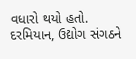વધારો થયો હતો.
દરમિયાન, ઉદ્યોગ સંગઠને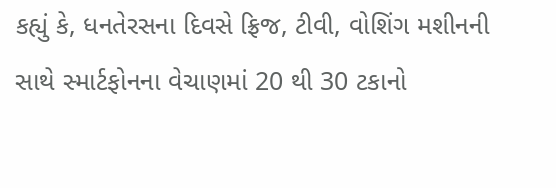કહ્યું કે, ધનતેરસના દિવસે ફ્રિજ, ટીવી, વોશિંગ મશીનની સાથે સ્માર્ટફોનના વેચાણમાં 20 થી 30 ટકાનો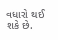વધારો થઈ શકે છે.